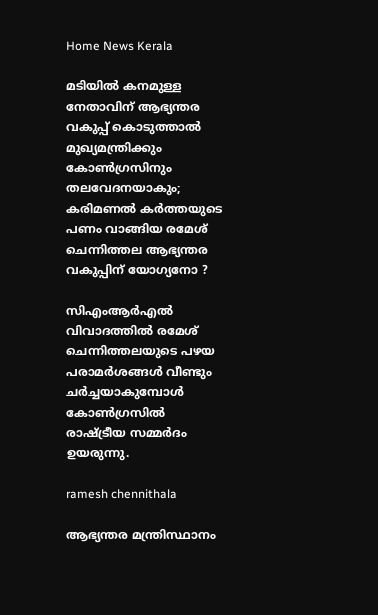Home News Kerala

മടിയിൽ കനമുള്ള നേതാവിന് ആഭ്യന്തര വകുപ്പ് കൊടുത്താൽ മുഖ്യമന്ത്രിക്കും കോൺഗ്രസിനും തലവേദനയാകും; കരിമണൽ കർത്തയുടെ പണം വാങ്ങിയ രമേശ് ചെന്നിത്തല ആഭ്യന്തര വകുപ്പിന് യോഗ്യനോ ?

സിഎംആർഎൽ വിവാദത്തിൽ രമേശ് ചെന്നിത്തലയുടെ പഴയ പരാമർശങ്ങൾ വീണ്ടും ചർച്ചയാകുമ്പോൾ കോൺഗ്രസിൽ രാഷ്ട്രീയ സമ്മർദം ഉയരുന്നു.

ramesh chennithala

ആഭ്യന്തര മന്ത്രിസ്ഥാനം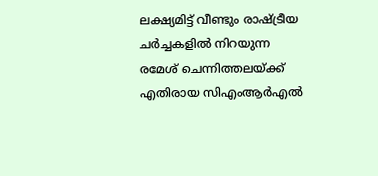ലക്ഷ്യമിട്ട് വീണ്ടും രാഷ്ട്രീയ ചർച്ചകളിൽ നിറയുന്ന രമേശ് ചെന്നിത്തലയ്ക്ക് എതിരായ സിഎംആർഎൽ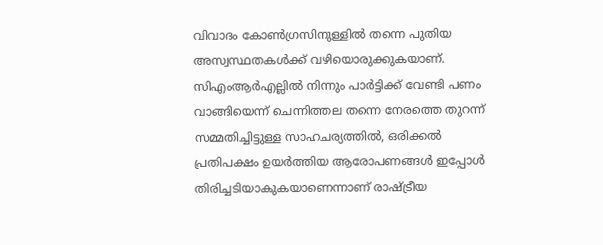വിവാദം കോൺഗ്രസിനുള്ളിൽ തന്നെ പുതിയ അസ്വസ്ഥതകൾക്ക് വഴിയൊരുക്കുകയാണ്. സിഎംആർഎല്ലിൽ നിന്നും പാർട്ടിക്ക് വേണ്ടി പണം വാങ്ങിയെന്ന് ചെന്നിത്തല തന്നെ നേരത്തെ തുറന്ന് സമ്മതിച്ചിട്ടുള്ള സാഹചര്യത്തിൽ, ഒരിക്കൽ പ്രതിപക്ഷം ഉയർത്തിയ ആരോപണങ്ങൾ ഇപ്പോൾ തിരിച്ചടിയാകുകയാണെന്നാണ് രാഷ്ട്രീയ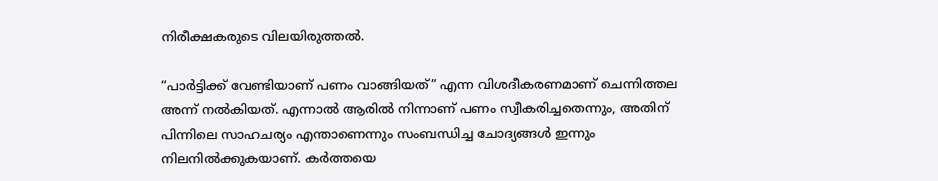നിരീക്ഷകരുടെ വിലയിരുത്തൽ.

“പാർട്ടിക്ക് വേണ്ടിയാണ് പണം വാങ്ങിയത്” എന്ന വിശദീകരണമാണ് ചെന്നിത്തല അന്ന് നൽകിയത്. എന്നാൽ ആരിൽ നിന്നാണ് പണം സ്വീകരിച്ചതെന്നും, അതിന് പിന്നിലെ സാഹചര്യം എന്താണെന്നും സംബന്ധിച്ച ചോദ്യങ്ങൾ ഇന്നും നിലനിൽക്കുകയാണ്. കർത്തയെ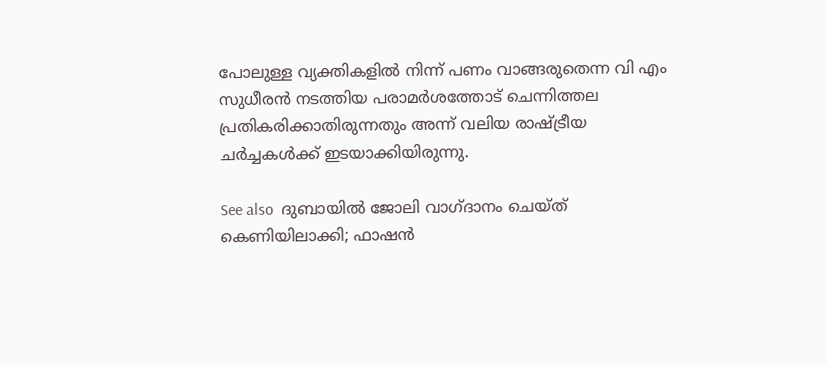പോലുള്ള വ്യക്തികളിൽ നിന്ന് പണം വാങ്ങരുതെന്ന വി എം സുധീരൻ നടത്തിയ പരാമർശത്തോട് ചെന്നിത്തല പ്രതികരിക്കാതിരുന്നതും അന്ന് വലിയ രാഷ്ട്രീയ ചർച്ചകൾക്ക് ഇടയാക്കിയിരുന്നു.

See also  ദുബായിൽ ജോലി വാഗ്ദാനം ചെയ്ത് കെണിയിലാക്കി; ഫാഷൻ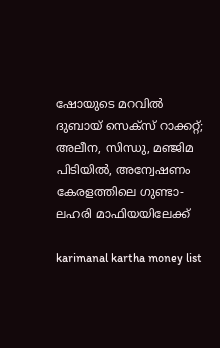ഷോയുടെ മറവിൽ ദുബായ് സെക്‌സ് റാക്കറ്റ്; അലീന, സിന്ധു, മഞ്ജിമ പിടിയിൽ, അന്വേഷണം കേരളത്തിലെ ഗുണ്ടാ-ലഹരി മാഫിയയിലേക്ക്

karimanal kartha money list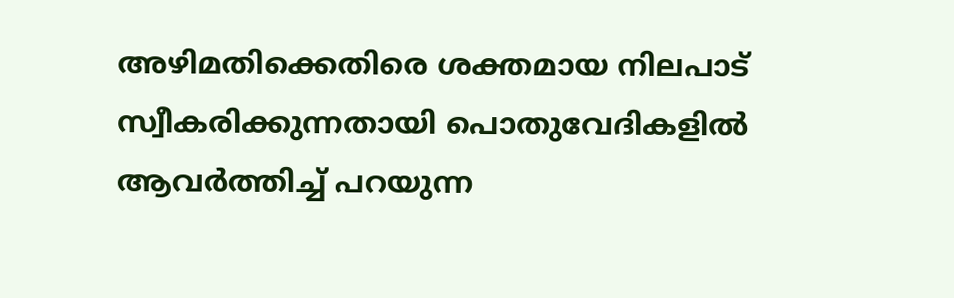അഴിമതിക്കെതിരെ ശക്തമായ നിലപാട് സ്വീകരിക്കുന്നതായി പൊതുവേദികളിൽ ആവർത്തിച്ച് പറയുന്ന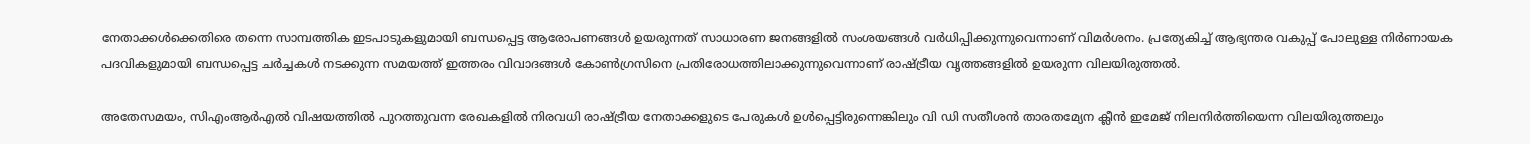നേതാക്കൾക്കെതിരെ തന്നെ സാമ്പത്തിക ഇടപാടുകളുമായി ബന്ധപ്പെട്ട ആരോപണങ്ങൾ ഉയരുന്നത് സാധാരണ ജനങ്ങളിൽ സംശയങ്ങൾ വർധിപ്പിക്കുന്നുവെന്നാണ് വിമർശനം. പ്രത്യേകിച്ച് ആഭ്യന്തര വകുപ്പ് പോലുള്ള നിർണായക പദവികളുമായി ബന്ധപ്പെട്ട ചർച്ചകൾ നടക്കുന്ന സമയത്ത് ഇത്തരം വിവാദങ്ങൾ കോൺഗ്രസിനെ പ്രതിരോധത്തിലാക്കുന്നുവെന്നാണ് രാഷ്ട്രീയ വൃത്തങ്ങളിൽ ഉയരുന്ന വിലയിരുത്തൽ.

അതേസമയം, സിഎംആർഎൽ വിഷയത്തിൽ പുറത്തുവന്ന രേഖകളിൽ നിരവധി രാഷ്ട്രീയ നേതാക്കളുടെ പേരുകൾ ഉൾപ്പെട്ടിരുന്നെങ്കിലും വി ഡി സതീശൻ താരതമ്യേന ക്ലീൻ ഇമേജ് നിലനിർത്തിയെന്ന വിലയിരുത്തലും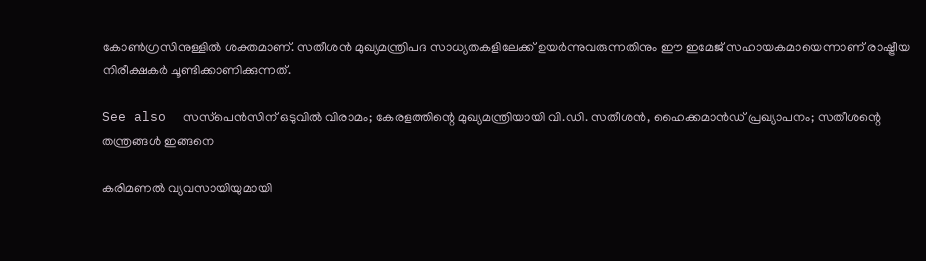കോൺഗ്രസിനുള്ളിൽ ശക്തമാണ്. സതീശൻ മുഖ്യമന്ത്രിപദ സാധ്യതകളിലേക്ക് ഉയർന്നുവരുന്നതിനും ഈ ഇമേജ് സഹായകമായെന്നാണ് രാഷ്ട്രീയ നിരീക്ഷകർ ചൂണ്ടിക്കാണിക്കുന്നത്.

See also  സസ്‌പെൻസിന് ഒടുവിൽ വിരാമം; കേരളത്തിന്റെ മുഖ്യമന്ത്രിയായി വി.ഡി. സതീശൻ, ഹൈക്കമാൻഡ് പ്രഖ്യാപനം; സതീശന്റെ തന്ത്രങ്ങൾ ഇങ്ങനെ

കരിമണൽ വ്യവസായിയുമായി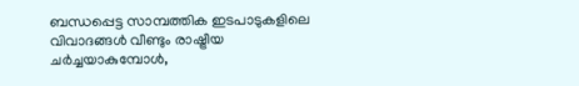ബന്ധപ്പെട്ട സാമ്പത്തിക ഇടപാടുകളിലെ വിവാദങ്ങൾ വീണ്ടും രാഷ്ട്രീയ ചർച്ചയാകുമ്പോൾ,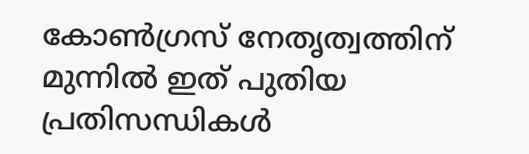കോൺഗ്രസ് നേതൃത്വത്തിന് മുന്നിൽ ഇത് പുതിയ പ്രതിസന്ധികൾ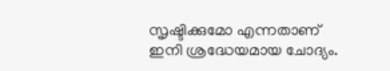സൃഷ്ടിക്കുമോ എന്നതാണ് ഇനി ശ്രദ്ധേയമായ ചോദ്യം.